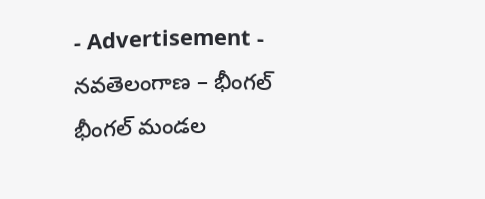- Advertisement -
నవతెలంగాణ – భీంగల్
భీంగల్ మండల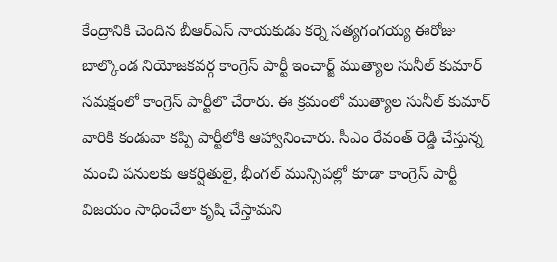కేంద్రానికి చెందిన బీఆర్ఎస్ నాయకుడు కర్నె సత్యగంగయ్య ఈరోజు బాల్కొండ నియోజకవర్గ కాంగ్రెస్ పార్టీ ఇంచార్జ్ ముత్యాల సునీల్ కుమార్ సమక్షంలో కాంగ్రెస్ పార్టీలొ చేరారు. ఈ క్రమంలో ముత్యాల సునీల్ కుమార్ వారికి కండువా కప్పి పార్టీలోకి ఆహ్వానించారు. సీఎం రేవంత్ రెడ్డి చేస్తున్న మంచి పనులకు ఆకర్షితులై, భీంగల్ మున్సిపల్లో కూడా కాంగ్రెస్ పార్టీ విజయం సాధించేలా కృషి చేస్తామని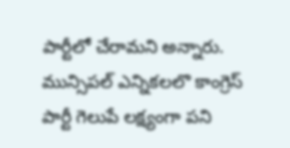పార్టీలో చేరామని అన్నారు. మున్సిపల్ ఎన్నికలలొ కాంగ్రెస్ పార్టీ గెలుపే లక్ష్యంగా పని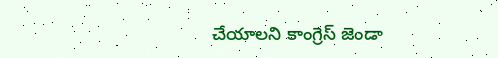చేయాలని కాంగ్రెస్ జెండా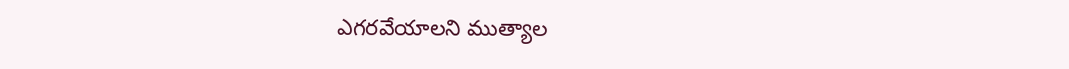ఎగరవేయాలని ముత్యాల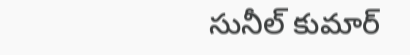సునీల్ కుమార్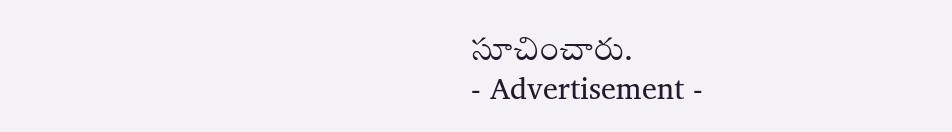సూచించారు.
- Advertisement -